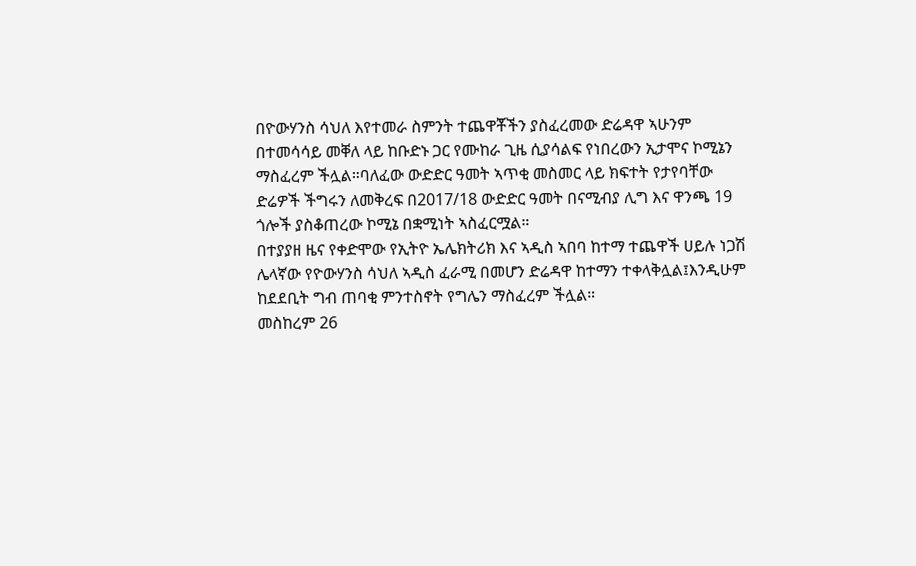በዮውሃንስ ሳህለ እየተመራ ስምንት ተጨዋቾችን ያስፈረመው ድሬዳዋ ኣሁንም በተመሳሳይ መቐለ ላይ ከቡድኑ ጋር የሙከራ ጊዜ ሲያሳልፍ የነበረውን ኢታሞና ኮሚኔን ማስፈረም ችሏል።ባለፈው ውድድር ዓመት ኣጥቂ መስመር ላይ ክፍተት የታየባቸው ድሬዎች ችግሩን ለመቅረፍ በ2017/18 ውድድር ዓመት በናሚብያ ሊግ እና ዋንጫ 19 ጎሎች ያስቆጠረው ኮሚኔ በቋሚነት ኣስፈርሟል።
በተያያዘ ዜና የቀድሞው የኢትዮ ኤሌክትሪክ እና ኣዲስ ኣበባ ከተማ ተጨዋች ሀይሉ ነጋሽ ሌላኛው የዮውሃንስ ሳህለ ኣዲስ ፈራሚ በመሆን ድሬዳዋ ከተማን ተቀላቅሏል፤እንዲሁም ከደደቢት ግብ ጠባቂ ምንተስኖት የግሌን ማስፈረም ችሏል።
መስከረም 26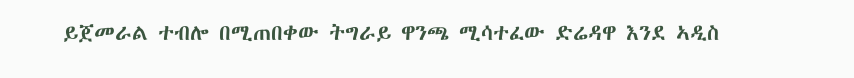ይጀመራል ተብሎ በሚጠበቀው ትግራይ ዋንጫ ሚሳተፈው ድሬዳዋ እንደ ኣዲስ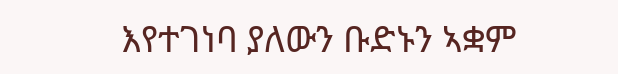እየተገነባ ያለውን ቡድኑን ኣቋም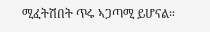ሚፈትሽበት ጥሩ ኣጋጣሚ ይሆናል።